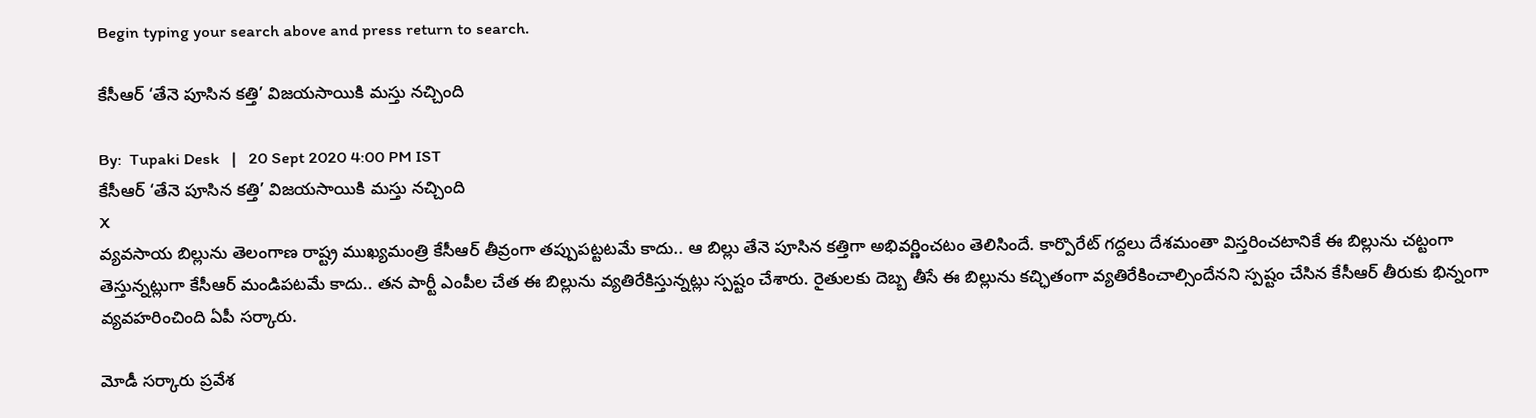Begin typing your search above and press return to search.

కేసీఆర్ ‘తేనె పూసిన కత్తి’ విజయసాయికి మస్తు నచ్చింది

By:  Tupaki Desk   |   20 Sept 2020 4:00 PM IST
కేసీఆర్ ‘తేనె పూసిన కత్తి’ విజయసాయికి మస్తు నచ్చింది
X
వ్యవసాయ బిల్లును తెలంగాణ రాష్ట్ర ముఖ్యమంత్రి కేసీఆర్ తీవ్రంగా తప్పుపట్టటమే కాదు.. ఆ బిల్లు తేనె పూసిన కత్తిగా అభివర్ణించటం తెలిసిందే. కార్పొరేట్ గద్దలు దేశమంతా విస్తరించటానికే ఈ బిల్లును చట్టంగా తెస్తున్నట్లుగా కేసీఆర్ మండిపటమే కాదు.. తన పార్టీ ఎంపీల చేత ఈ బిల్లును వ్యతిరేకిస్తున్నట్లు స్పష్టం చేశారు. రైతులకు దెబ్బ తీసే ఈ బిల్లును కచ్ఛితంగా వ్యతిరేకించాల్సిందేనని స్పష్టం చేసిన కేసీఆర్ తీరుకు భిన్నంగా వ్యవహరించింది ఏపీ సర్కారు.

మోడీ సర్కారు ప్రవేశ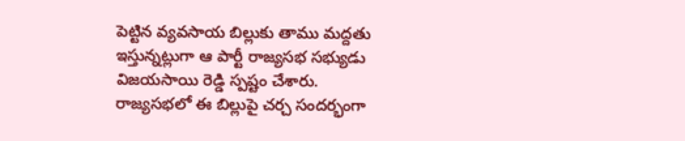పెట్టిన వ్యవసాయ బిల్లుకు తాము మద్దతు ఇస్తున్నట్లుగా ఆ పార్టీ రాజ్యసభ సభ్యుడు విజయసాయి రెడ్డి స్పష్టం చేశారు. రాజ్యసభలో ఈ బిల్లుపై చర్చ సందర్భంగా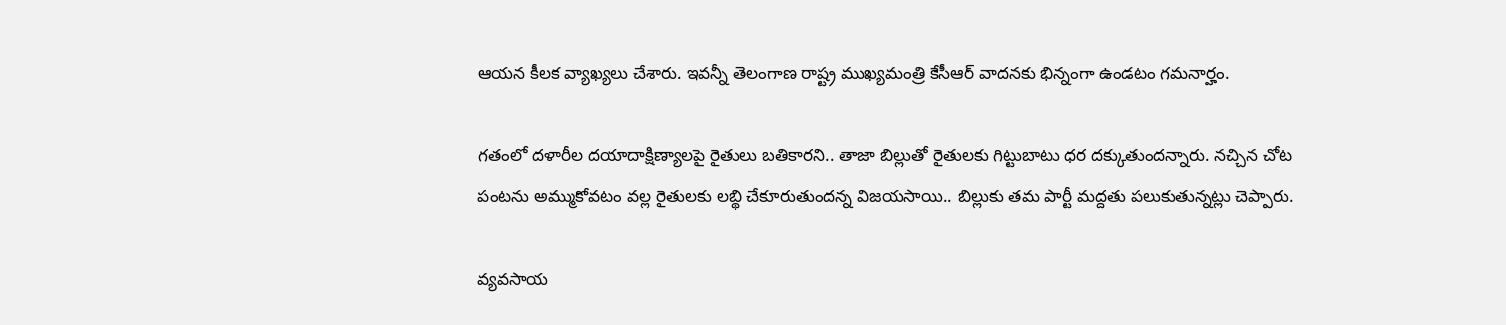ఆయన కీలక వ్యాఖ్యలు చేశారు. ఇవన్నీ తెలంగాణ రాష్ట్ర ముఖ్యమంత్రి కేసీఆర్ వాదనకు భిన్నంగా ఉండటం గమనార్హం.

గతంలో దళారీల దయాదాక్షిణ్యాలపై రైతులు బతికారని.. తాజా బిల్లుతో రైతులకు గిట్టుబాటు ధర దక్కుతుందన్నారు. నచ్చిన చోట పంటను అమ్ముకోవటం వల్ల రైతులకు లబ్థి చేకూరుతుందన్న విజయసాయి.. బిల్లుకు తమ పార్టీ మద్దతు పలుకుతున్నట్లు చెప్పారు.

వ్యవసాయ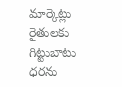మార్కెట్లు రైతులకు గిట్టుబాటు ధరను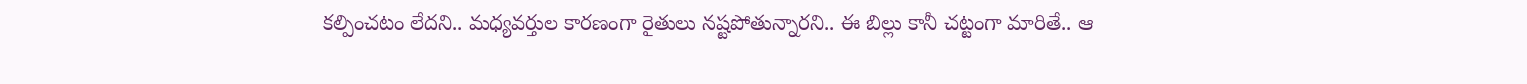కల్పించటం లేదని.. మధ్యవర్తుల కారణంగా రైతులు నష్టపోతున్నారని.. ఈ బిల్లు కానీ చట్టంగా మారితే.. ఆ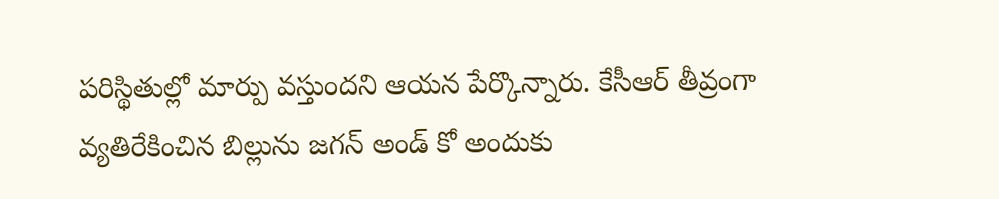పరిస్థితుల్లో మార్పు వస్తుందని ఆయన పేర్కొన్నారు. కేసీఆర్ తీవ్రంగా వ్యతిరేకించిన బిల్లును జగన్ అండ్ కో అందుకు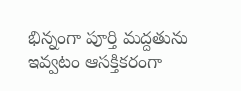భిన్నంగా పూర్తి మద్దతును ఇవ్వటం ఆసక్తికరంగా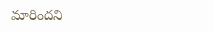మారిందని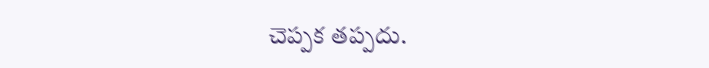చెప్పక తప్పదు.